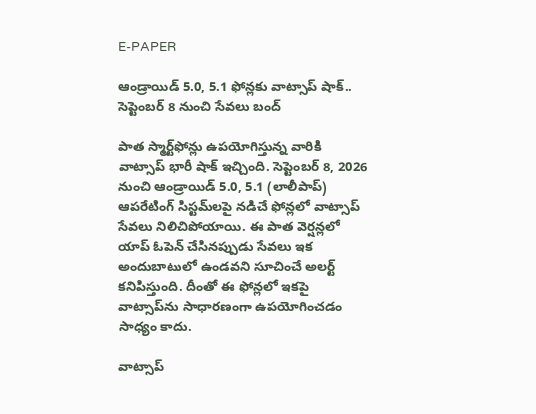E-PAPER

ఆండ్రాయిడ్ 5.0, 5.1 ఫోన్లకు వాట్సాప్ షాక్.. సెప్టెంబర్ 8 నుంచి సేవలు బంద్

పాత స్మార్ట్‌ఫోన్లు ఉపయోగిస్తున్న వారికి వాట్సాప్‌ భారీ షాక్ ఇచ్చింది. సెప్టెంబర్ 8, 2026 నుంచి ఆండ్రాయిడ్ 5.0, 5.1 (లాలీపాప్) ఆపరేటింగ్ సిస్టమ్‌లపై నడిచే ఫోన్లలో వాట్సాప్‌ సేవలు నిలిచిపోయాయి. ఈ పాత వెర్షన్లలో యాప్‌ ఓపెన్‌ చేసినప్పుడు సేవలు ఇక అందుబాటులో ఉండవని సూచించే అలర్ట్‌ కనిపిస్తుంది. దీంతో ఈ ఫోన్లలో ఇకపై వాట్సాప్‌ను సాధారణంగా ఉపయోగించడం సాధ్యం కాదు.

వాట్సాప్‌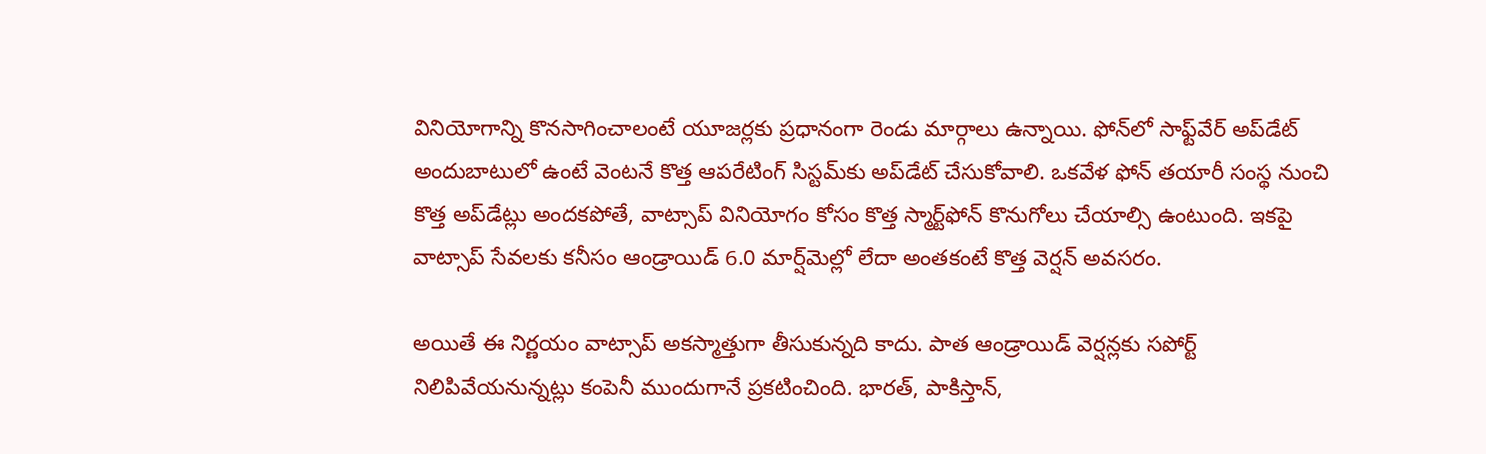వినియోగాన్ని కొనసాగించాలంటే యూజర్లకు ప్రధానంగా రెండు మార్గాలు ఉన్నాయి. ఫోన్‌లో సాఫ్ట్‌వేర్‌ అప్‌డేట్‌ అందుబాటులో ఉంటే వెంటనే కొత్త ఆపరేటింగ్‌ సిస్టమ్‌కు అప్‌డేట్‌ చేసుకోవాలి. ఒకవేళ ఫోన్‌ తయారీ సంస్థ నుంచి కొత్త అప్‌డేట్లు అందకపోతే, వాట్సాప్‌ వినియోగం కోసం కొత్త స్మార్ట్‌ఫోన్‌ కొనుగోలు చేయాల్సి ఉంటుంది. ఇకపై వాట్సాప్‌ సేవలకు కనీసం ఆండ్రాయిడ్‌ 6.0 మార్ష్‌మెల్లో లేదా అంతకంటే కొత్త వెర్షన్‌ అవసరం.

అయితే ఈ నిర్ణయం వాట్సాప్‌ అకస్మాత్తుగా తీసుకున్నది కాదు. పాత ఆండ్రాయిడ్‌ వెర్షన్లకు సపోర్ట్‌ నిలిపివేయనున్నట్లు కంపెనీ ముందుగానే ప్రకటించింది. భారత్‌, పాకిస్తాన్‌,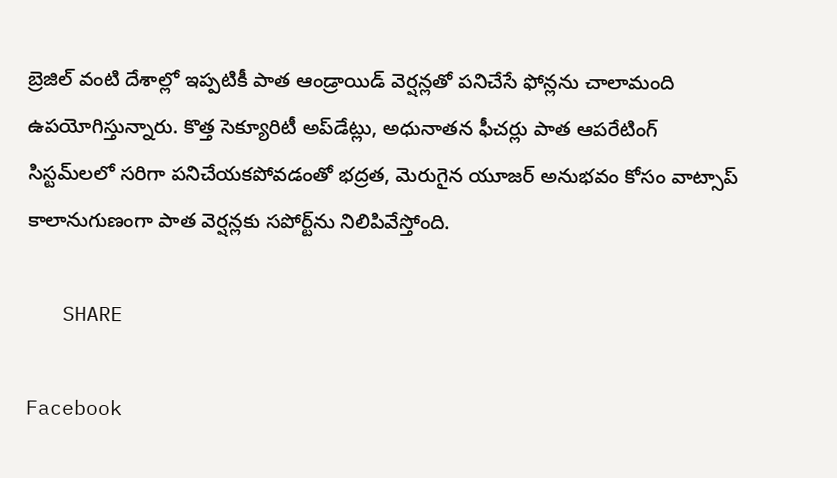బ్రెజిల్‌ వంటి దేశాల్లో ఇప్పటికీ పాత ఆండ్రాయిడ్‌ వెర్షన్లతో పనిచేసే ఫోన్లను చాలామంది ఉపయోగిస్తున్నారు. కొత్త సెక్యూరిటీ అప్‌డేట్లు, అధునాతన ఫీచర్లు పాత ఆపరేటింగ్‌ సిస్టమ్‌లలో సరిగా పనిచేయకపోవడంతో భద్రత, మెరుగైన యూజర్‌ అనుభవం కోసం వాట్సాప్‌ కాలానుగుణంగా పాత వెర్షన్లకు సపోర్ట్‌ను నిలిపివేస్తోంది.

   SHARE

Facebook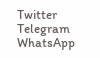Twitter
Telegram
WhatsApp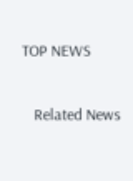TOP NEWS

   Related News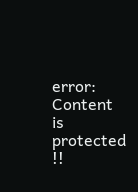error: Content is protected !!